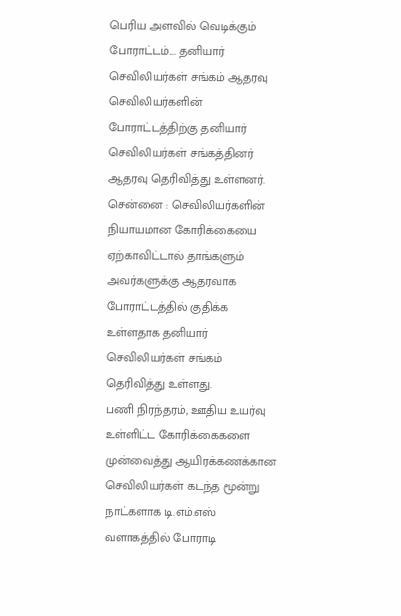பெரிய அளவில் வெடிக்கும் போராட்டம்.... தனியார் செவிலியர்கள் சங்கம் ஆதரவு
செவிலியர்களின் போராட்டத்திற்கு தனியார் செவிலியர்கள் சங்கத்தினர் ஆதரவு தெரிவித்து உள்ளனர்.
சென்னை : செவிலியர்களின் நியாயமான கோரிக்கையை ஏற்காவிட்டால் தாங்களும் அவர்களுக்கு ஆதரவாக போராட்டத்தில் குதிக்க உள்ளதாக தனியார் செவிலியர்கள் சங்கம் தெரிவித்து உள்ளது.
பணி நிரந்தரம், ஊதிய உயர்வு உள்ளிட்ட கோரிக்கைகளை முன்வைத்து ஆயிரக்கணக்கான செவிலியர்கள் கடந்த மூன்று நாட்களாக டி.எம்.எஸ் வளாகத்தில் போராடி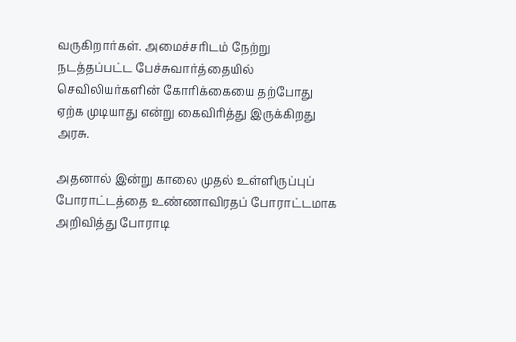வருகிறார்கள். அமைச்சரிடம் நேற்று நடத்தப்பட்ட பேச்சுவார்த்தையில் செவிலியர்களின் கோரிக்கையை தற்போது ஏற்க முடியாது என்று கைவிரித்து இருக்கிறது அரசு.

அதனால் இன்று காலை முதல் உள்ளிருப்புப் போராட்டத்தை உண்ணாவிரதப் போராட்டமாக அறிவித்து போராடி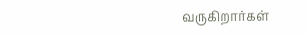வருகிறார்கள்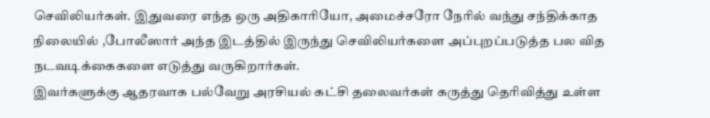செவிலியர்கள். இதுவரை எந்த ஒரு அதிகாரியோ, அமைச்சரோ நேரில் வந்து சந்திக்காத நிலையில் ,போலீஸார் அந்த இடத்தில் இருந்து செவிலியர்களை அப்புறப்படுத்த பல வித நடவடிக்கைகளை எடுத்து வருகிறார்கள்.
இவர்களுக்கு ஆதரவாக பல்வேறு அரசியல் கட்சி தலைவர்கள் கருத்து தெரிவித்து உள்ள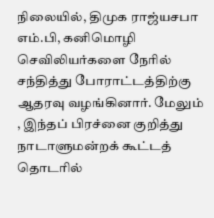நிலையில், திமுக ராஜ்யசபா எம்.பி, கனிமொழி செவிலியர்களை நேரில் சந்தித்து போராட்டத்திற்கு ஆதரவு வழங்கினார். மேலும் , இந்தப் பிரச்னை குறித்து நாடாளுமன்றக் கூட்டத் தொடரில்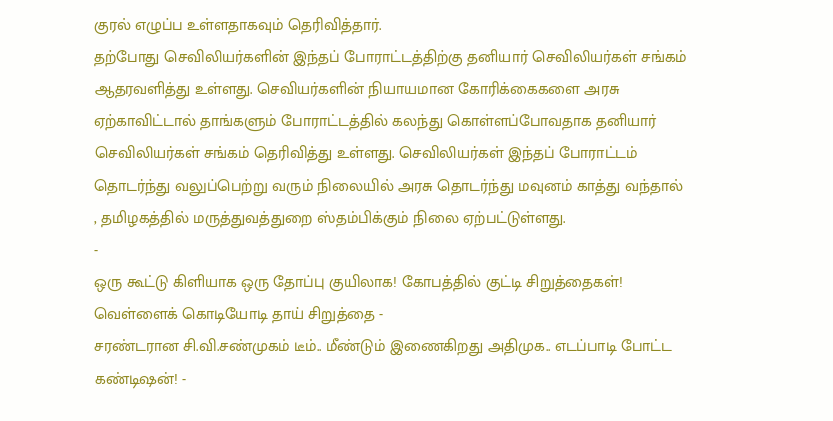குரல் எழுப்ப உள்ளதாகவும் தெரிவித்தார்.
தற்போது செவிலியர்களின் இந்தப் போராட்டத்திற்கு தனியார் செவிலியர்கள் சங்கம் ஆதரவளித்து உள்ளது. செவியர்களின் நியாயமான கோரிக்கைகளை அரசு ஏற்காவிட்டால் தாங்களும் போராட்டத்தில் கலந்து கொள்ளப்போவதாக தனியார் செவிலியர்கள் சங்கம் தெரிவித்து உள்ளது. செவிலியர்கள் இந்தப் போராட்டம் தொடர்ந்து வலுப்பெற்று வரும் நிலையில் அரசு தொடர்ந்து மவுனம் காத்து வந்தால் , தமிழகத்தில் மருத்துவத்துறை ஸ்தம்பிக்கும் நிலை ஏற்பட்டுள்ளது.
-
ஒரு கூட்டு கிளியாக ஒரு தோப்பு குயிலாக! கோபத்தில் குட்டி சிறுத்தைகள்! வெள்ளைக் கொடியோடி தாய் சிறுத்தை -
சரண்டரான சி.வி.சண்முகம் டீம்.. மீண்டும் இணைகிறது அதிமுக.. எடப்பாடி போட்ட கண்டிஷன்! -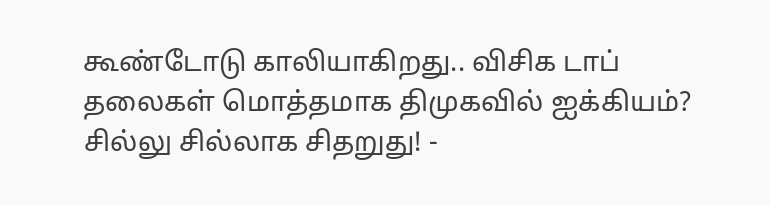கூண்டோடு காலியாகிறது.. விசிக டாப் தலைகள் மொத்தமாக திமுகவில் ஐக்கியம்? சில்லு சில்லாக சிதறுது! -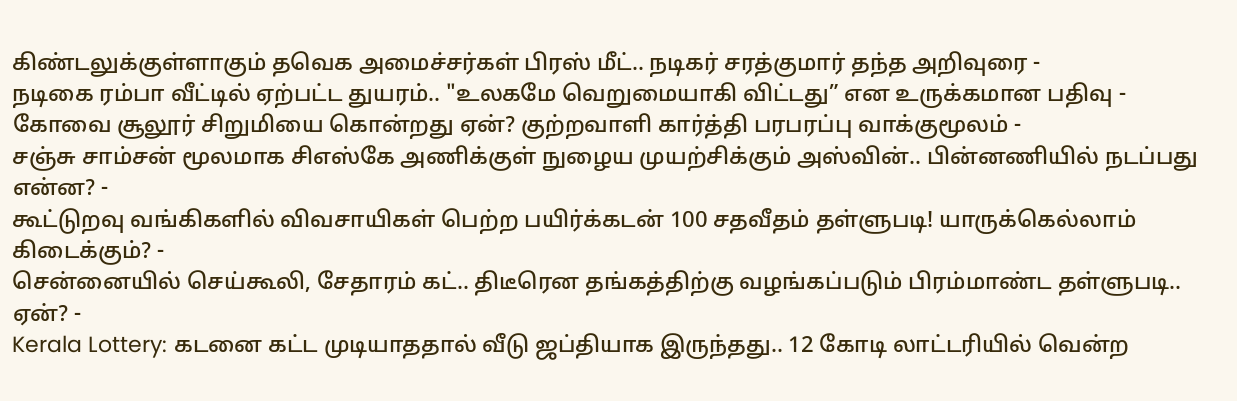கிண்டலுக்குள்ளாகும் தவெக அமைச்சர்கள் பிரஸ் மீட்.. நடிகர் சரத்குமார் தந்த அறிவுரை -
நடிகை ரம்பா வீட்டில் ஏற்பட்ட துயரம்.. "உலகமே வெறுமையாகி விட்டது” என உருக்கமான பதிவு -
கோவை சூலூர் சிறுமியை கொன்றது ஏன்? குற்றவாளி கார்த்தி பரபரப்பு வாக்குமூலம் -
சஞ்சு சாம்சன் மூலமாக சிஎஸ்கே அணிக்குள் நுழைய முயற்சிக்கும் அஸ்வின்.. பின்னணியில் நடப்பது என்ன? -
கூட்டுறவு வங்கிகளில் விவசாயிகள் பெற்ற பயிர்க்கடன் 100 சதவீதம் தள்ளுபடி! யாருக்கெல்லாம் கிடைக்கும்? -
சென்னையில் செய்கூலி, சேதாரம் கட்.. திடீரென தங்கத்திற்கு வழங்கப்படும் பிரம்மாண்ட தள்ளுபடி.. ஏன்? -
Kerala Lottery: கடனை கட்ட முடியாததால் வீடு ஜப்தியாக இருந்தது.. 12 கோடி லாட்டரியில் வென்ற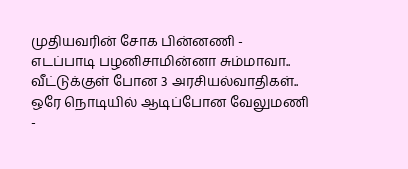முதியவரின் சோக பின்னணி -
எடப்பாடி பழனிசாமின்னா சும்மாவா.. வீட்டுக்குள் போன 3 அரசியல்வாதிகள்.. ஒரே நொடியில் ஆடிப்போன வேலுமணி -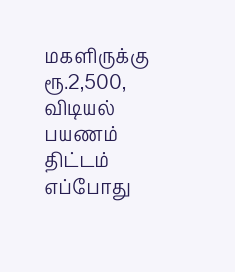மகளிருக்கு ரூ.2,500, விடியல் பயணம் திட்டம் எப்போது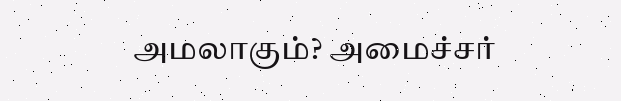அமலாகும்? அமைச்சர்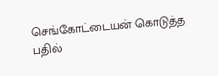செங்கோட்டையன் கொடுத்த பதில்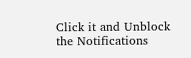Click it and Unblock the Notifications